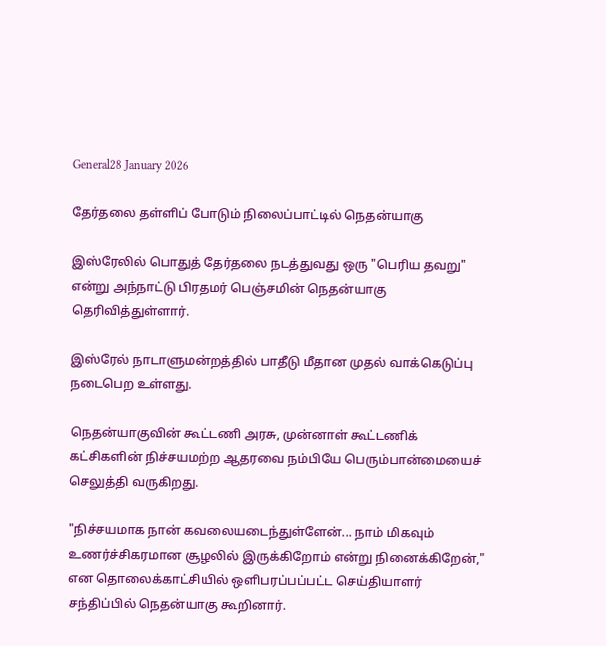General28 January 2026

தேர்தலை தள்ளிப் போடும் நிலைப்பாட்டில் நெதன்யாகு

இஸ்ரேலில் பொதுத் தேர்தலை நடத்துவது ஒரு "பெரிய தவறு" என்று அந்நாட்டு பிரதமர் பெஞ்சமின் நெதன்யாகு தெரிவித்துள்ளார்.

இஸ்ரேல் நாடாளுமன்றத்தில் பாதீடு மீதான முதல் வாக்கெடுப்பு நடைபெற உள்ளது.

நெதன்யாகுவின் கூட்டணி அரசு, முன்னாள் கூட்டணிக் கட்சிகளின் நிச்சயமற்ற ஆதரவை நம்பியே பெரும்பான்மையைச் செலுத்தி வருகிறது.

"நிச்சயமாக நான் கவலையடைந்துள்ளேன்... நாம் மிகவும் உணர்ச்சிகரமான சூழலில் இருக்கிறோம் என்று நினைக்கிறேன்," என தொலைக்காட்சியில் ஒளிபரப்பப்பட்ட செய்தியாளர் சந்திப்பில் நெதன்யாகு கூறினார்.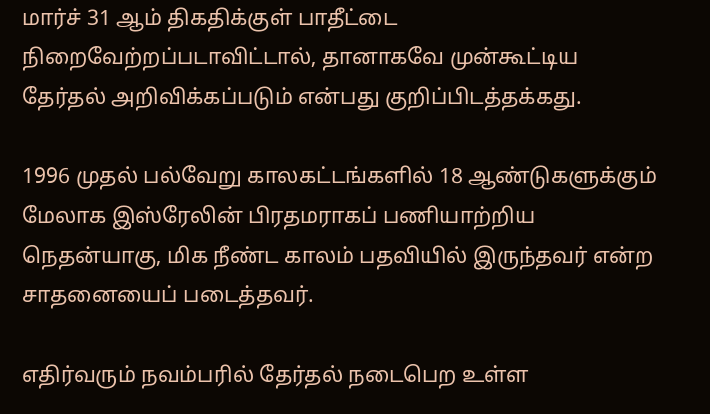மார்ச் 31 ஆம் திகதிக்குள் பாதீட்டை நிறைவேற்றப்படாவிட்டால், தானாகவே முன்கூட்டிய தேர்தல் அறிவிக்கப்படும் என்பது குறிப்பிடத்தக்கது.

1996 முதல் பல்வேறு காலகட்டங்களில் 18 ஆண்டுகளுக்கும் மேலாக இஸ்ரேலின் பிரதமராகப் பணியாற்றிய நெதன்யாகு, மிக நீண்ட காலம் பதவியில் இருந்தவர் என்ற சாதனையைப் படைத்தவர்.

எதிர்வரும் நவம்பரில் தேர்தல் நடைபெற உள்ள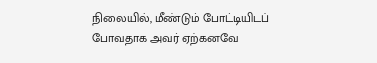நிலையில், மீண்டும் போட்டியிடப் போவதாக அவர் ஏற்கனவே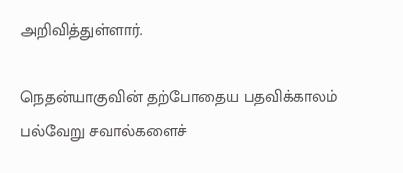அறிவித்துள்ளார்.

நெதன்யாகுவின் தற்போதைய பதவிக்காலம் பல்வேறு சவால்களைச்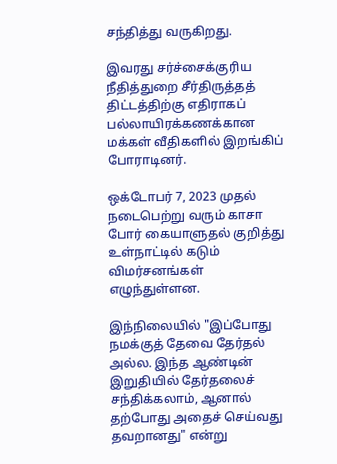சந்தித்து வருகிறது.

இவரது சர்ச்சைக்குரிய நீதித்துறை சீர்திருத்தத் திட்டத்திற்கு எதிராகப் பல்லாயிரக்கணக்கான மக்கள் வீதிகளில் இறங்கிப் போராடினர்.

ஒக்டோபர் 7, 2023 முதல் நடைபெற்று வரும் காசா போர் கையாளுதல் குறித்து உள்நாட்டில் கடும் விமர்சனங்கள் எழுந்துள்ளன.

இந்நிலையில் "இப்போது நமக்குத் தேவை தேர்தல் அல்ல. இந்த ஆண்டின் இறுதியில் தேர்தலைச் சந்திக்கலாம், ஆனால் தற்போது அதைச் செய்வது தவறானது" என்று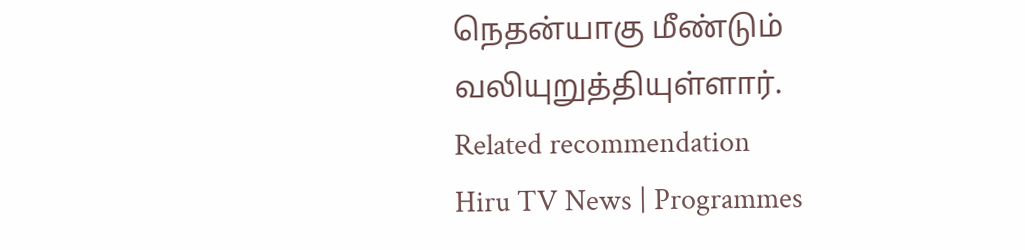நெதன்யாகு மீண்டும் வலியுறுத்தியுள்ளார்.
Related recommendation
Hiru TV News | Programmes